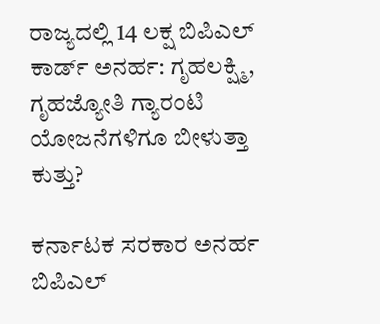ರಾಜ್ಯದಲ್ಲಿ 14 ಲಕ್ಷ ಬಿಪಿಎಲ್ ಕಾರ್ಡ್ ಅನರ್ಹ: ಗೃಹಲಕ್ಷ್ಮಿ, ಗೃಹಜ್ಯೋತಿ ಗ್ಯಾರಂಟಿ ಯೋಜನೆಗಳಿಗೂ ಬೀಳುತ್ತಾ ಕುತ್ತು?

ಕರ್ನಾಟಕ ಸರಕಾರ ಅನರ್ಹ ಬಿಪಿಎಲ್‌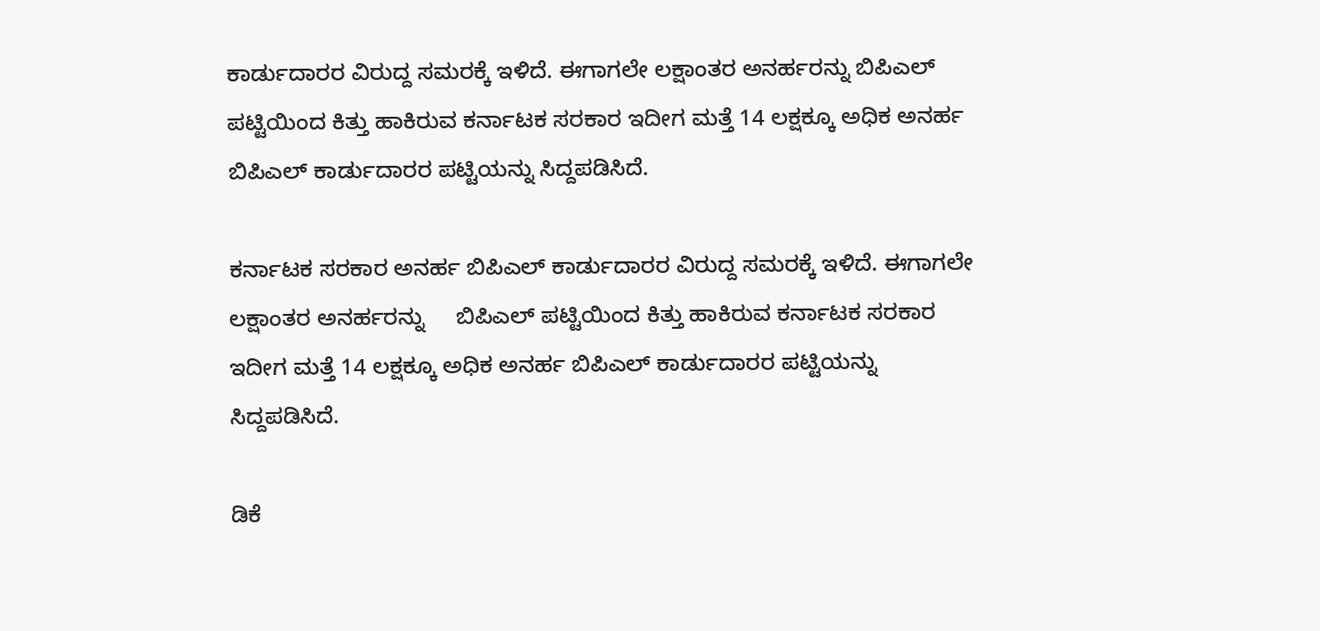ಕಾರ್ಡುದಾರರ ವಿರುದ್ದ ಸಮರಕ್ಕೆ ಇಳಿದೆ. ಈಗಾಗಲೇ ಲಕ್ಷಾಂತರ ಅನರ್ಹರನ್ನು ಬಿಪಿಎಲ್‌ ಪಟ್ಟಿಯಿಂದ ಕಿತ್ತು ಹಾಕಿರುವ ಕರ್ನಾಟಕ ಸರಕಾರ ಇದೀಗ ಮತ್ತೆ 14 ಲಕ್ಷಕ್ಕೂ ಅಧಿಕ ಅನರ್ಹ ಬಿಪಿಎಲ್‌ ಕಾರ್ಡುದಾರರ ಪಟ್ಟಿಯನ್ನು ಸಿದ್ದಪಡಿಸಿದೆ.

ಕರ್ನಾಟಕ ಸರಕಾರ ಅನರ್ಹ ಬಿಪಿಎಲ್‌ ಕಾರ್ಡುದಾರರ ವಿರುದ್ದ ಸಮರಕ್ಕೆ ಇಳಿದೆ. ಈಗಾಗಲೇ ಲಕ್ಷಾಂತರ ಅನರ್ಹರನ್ನು     ಬಿಪಿಎಲ್‌ ಪಟ್ಟಿಯಿಂದ ಕಿತ್ತು ಹಾಕಿರುವ ಕರ್ನಾಟಕ ಸರಕಾರ ಇದೀಗ ಮತ್ತೆ 14 ಲಕ್ಷಕ್ಕೂ ಅಧಿಕ ಅನರ್ಹ ಬಿಪಿಎಲ್‌ ಕಾರ್ಡುದಾರರ ಪಟ್ಟಿಯನ್ನು ಸಿದ್ದಪಡಿಸಿದೆ.

ಡಿಕೆ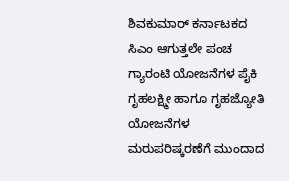ಶಿವಕುಮಾರ್‌ ಕರ್ನಾಟಕದ ಸಿಎಂ ಆಗುತ್ತಲೇ ಪಂಚ ಗ್ಯಾರಂಟಿ ಯೋಜನೆಗಳ ಪೈಕಿ ಗೃಹಲಕ್ಷ್ಮೀ ಹಾಗೂ ಗೃಹಜ್ಯೋತಿ ಯೋಜನೆಗಳ ಮರುಪರಿಷ್ಕರಣೆಗೆ ಮುಂದಾದ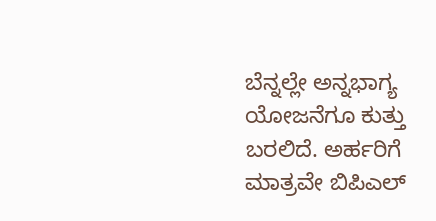ಬೆನ್ನಲ್ಲೇ ಅನ್ನಭಾಗ್ಯ ಯೋಜನೆಗೂ ಕುತ್ತು ಬರಲಿದೆ. ಅರ್ಹರಿಗೆ ಮಾತ್ರವೇ ಬಿಪಿಎಲ್‌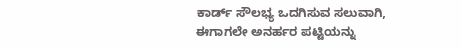ಕಾರ್ಡ್‌ ಸೌಲಭ್ಯ ಒದಗಿಸುವ ಸಲುವಾಗಿ, ಈಗಾಗಲೇ ಅನರ್ಹರ ಪಟ್ಟಿಯನ್ನು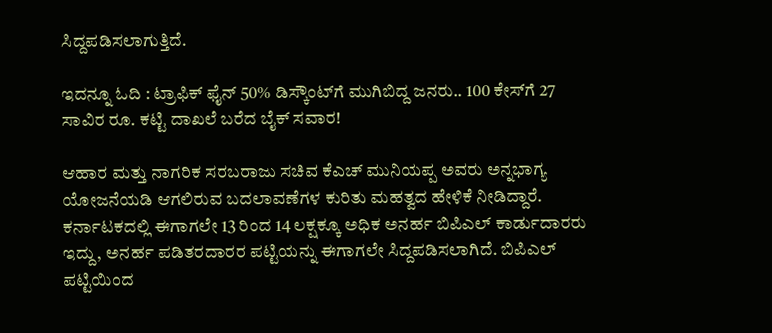ಸಿದ್ದಪಡಿಸಲಾಗುತ್ತಿದೆ.

ಇದನ್ನೂ ಓದಿ : ಟ್ರಾಫಿಕ್ ಫೈನ್ 50% ಡಿಸ್ಕೌಂಟ್‌ಗೆ ಮುಗಿಬಿದ್ದ ಜನರು.. 100 ಕೇಸ್‌ಗೆ 27 ಸಾವಿರ ರೂ. ಕಟ್ಟಿ ದಾಖಲೆ ಬರೆದ ಬೈಕ್ ಸವಾರ!

ಆಹಾರ ಮತ್ತು ನಾಗರಿಕ ಸರಬರಾಜು ಸಚಿವ ಕೆಎಚ್‌ ಮುನಿಯಪ್ಪ ಅವರು ಅನ್ನಭಾಗ್ಯ ಯೋಜನೆಯಡಿ ಆಗಲಿರುವ ಬದಲಾವಣೆಗಳ ಕುರಿತು ಮಹತ್ವದ ಹೇಳಿಕೆ ನೀಡಿದ್ದಾರೆ. ಕರ್ನಾಟಕದಲ್ಲಿ ಈಗಾಗಲೇ 13 ರಿಂದ 14 ಲಕ್ಷಕ್ಕೂ ಅಧಿಕ ಅನರ್ಹ ಬಿಪಿಎಲ್‌ ಕಾರ್ಡುದಾರರು ಇದ್ದು, ಅನರ್ಹ ಪಡಿತರದಾರರ ಪಟ್ಟಿಯನ್ನು ಈಗಾಗಲೇ ಸಿದ್ದಪಡಿಸಲಾಗಿದೆ. ಬಿಪಿಎಲ್‌ ಪಟ್ಟಿಯಿಂದ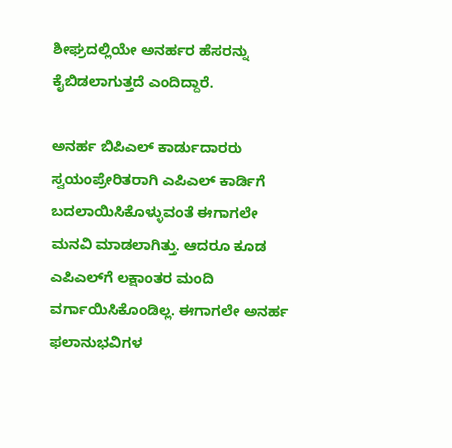ಶೀಘ್ರದಲ್ಲಿಯೇ ಅನರ್ಹರ ಹೆಸರನ್ನು ಕೈಬಿಡಲಾಗುತ್ತದೆ ಎಂದಿದ್ದಾರೆ.

ಅನರ್ಹ ಬಿಪಿಎಲ್‌ ಕಾರ್ಡುದಾರರು ಸ್ವಯಂಪ್ರೇರಿತರಾಗಿ ಎಪಿಎಲ್‌ ಕಾರ್ಡಿಗೆ ಬದಲಾಯಿಸಿಕೊಳ್ಳುವಂತೆ ಈಗಾಗಲೇ ಮನವಿ ಮಾಡಲಾಗಿತ್ತು. ಆದರೂ ಕೂಡ ಎಪಿಎಲ್‌ಗೆ ಲಕ್ಷಾಂತರ ಮಂದಿ ವರ್ಗಾಯಿಸಿಕೊಂಡಿಲ್ಲ. ಈಗಾಗಲೇ ಅನರ್ಹ ಫಲಾನುಭವಿಗಳ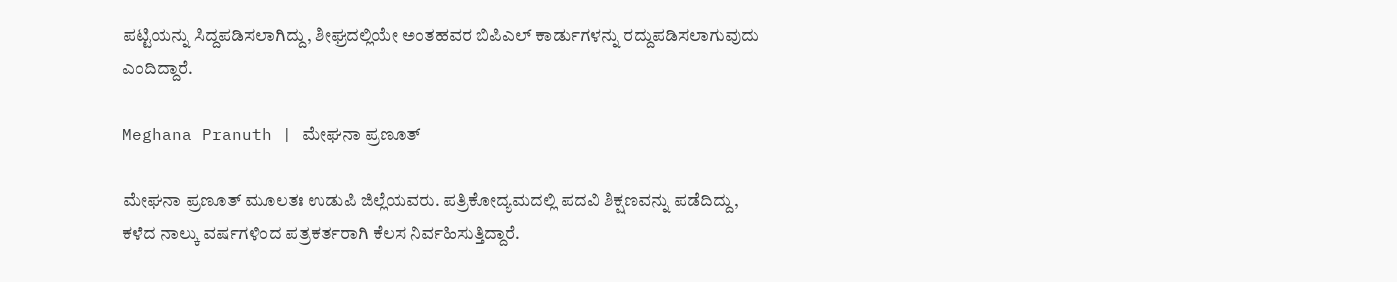ಪಟ್ಟಿಯನ್ನು ಸಿದ್ದಪಡಿಸಲಾಗಿದ್ದು, ಶೀಘ್ರದಲ್ಲಿಯೇ ಅಂತಹವರ ಬಿಪಿಎಲ್‌ ಕಾರ್ಡುಗಳನ್ನು ರದ್ದುಪಡಿಸಲಾಗುವುದು ಎಂದಿದ್ದಾರೆ.

Meghana Pranuth | ಮೇಘನಾ ಪ್ರಣೂತ್‌

ಮೇಘನಾ ಪ್ರಣೂತ್‌ ಮೂಲತಃ ಉಡುಪಿ ಜಿಲ್ಲೆಯವರು. ಪತ್ರಿಕೋದ್ಯಮದಲ್ಲಿ ಪದವಿ ಶಿಕ್ಷಣವನ್ನು ಪಡೆದಿದ್ದು, ಕಳೆದ ನಾಲ್ಕು ವರ್ಷಗಳಿಂದ ಪತ್ರಕರ್ತರಾಗಿ ಕೆಲಸ ನಿರ್ವಹಿಸುತ್ತಿದ್ದಾರೆ.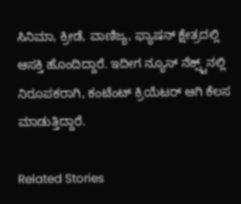ಸಿನಿಮಾ, ಕ್ರೀಡೆ, ವಾಣಿಜ್ಯ, ಫ್ಯಾಷನ್‌ ಕ್ಷೇತ್ರದಲ್ಲಿ ಆಸಕ್ತಿ ಹೊಂದಿದ್ದಾರೆ. ಇದೀಗ ನ್ಯೂಸ್‌ ನೆಕ್ಸ್ಟ್‌ನಲ್ಲಿ ನಿರೂಪಕರಾಗಿ, ಕಂಟೆಂಟ್‌ ಕ್ರಿಯೆಟರ್‌ ಆಗಿ ಕೆಲಸ ಮಾಡುತ್ತಿದ್ದಾರೆ.

Related Stories